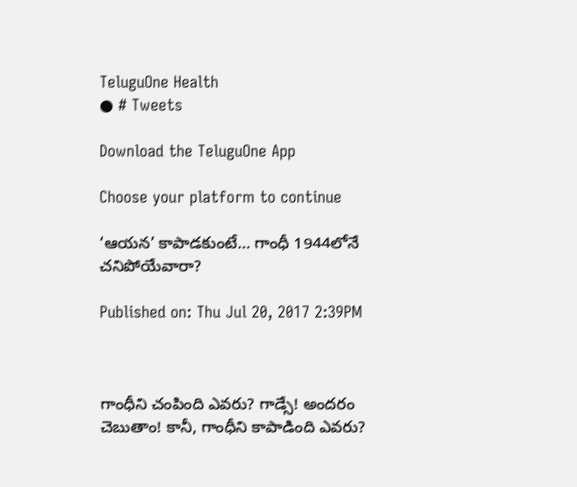TeluguOne Health
● # Tweets

Download the TeluguOne App

Choose your platform to continue

‘ఆయన’ కాపాడకుంటే… గాంధీ 1944లోనే చనిపోయేవారా?

Published on: Thu Jul 20, 2017 2:39PM



గాంధీని చంపింది ఎవరు? గాడ్సే! అందరం చెబుతాం! కానీ, గాంధీని కాపాడింది ఎవరు?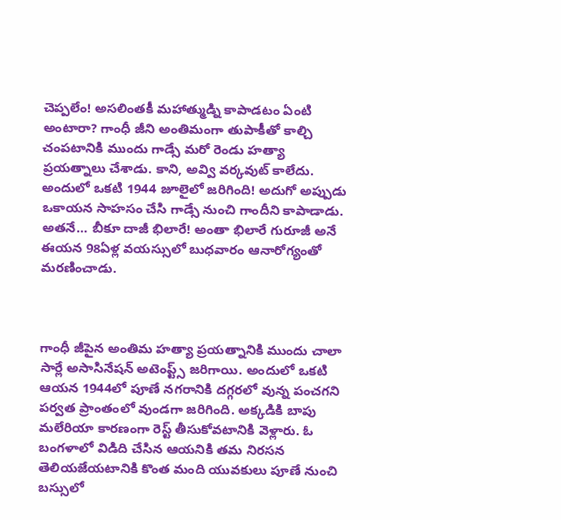చెప్పలేం! అసలింతకీ మహాత్ముడ్ని కాపాడటం ఏంటి అంటారా? గాంధీ జీని అంతిమంగా తుపాకీతో కాల్చి చంపటానికి ముందు గాడ్సే మరో రెండు హత్యా ప్రయత్నాలు చేశాడు. కాని, అవ్వి వర్కవుట్ కాలేదు. అందులో ఒకటి 1944 జూలైలో జరిగింది! అదుగో అప్పుడు ఒకాయన సాహసం చేసి గాడ్సే నుంచి గాందీని కాపాడాడు. అతనే… బీకూ దాజీ భిలారే! అంతా భిలారే గురూజీ అనే ఈయన 98ఏళ్ల వయస్సులో బుధవారం ఆనారోగ్యంతో మరణించాడు.



గాంధీ జీపైన అంతిమ హత్యా ప్రయత్నానికి ముందు చాలా సార్లే అసాసినేషన్ అటెంప్ట్స్ జరిగాయి. అందులో ఒకటి ఆయన 1944లో పూణే నగరానికి దగ్గరలో వున్న పంచగని పర్వత ప్రాంతంలో వుండగా జరిగింది. అక్కడికి బాపు మలేరియా కారణంగా రెస్ట్ తీసుకోవటానికి వెళ్లారు. ఓ బంగళాలో విడిది చేసిన ఆయనికి తమ నిరసన తెలియజేయటానికి కొంత మంది యువకులు పూణే నుంచి బస్సులో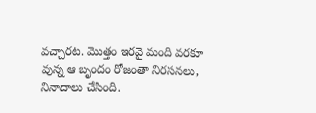వచ్చారట. మొత్తం ఇరవై మంది వరకూ వున్న ఆ బృందం రోజంతా నిరసనలు, నినాదాలు చేసింది.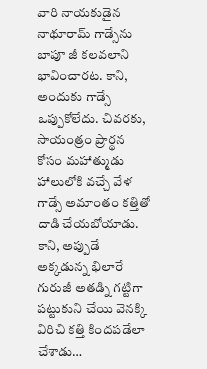వారి నాయకుడైన నాథూరామ్ గాడ్సేను బాపూ జీ కలవలాని భావించారట. కాని, అందుకు గాడ్సే ఒప్పుకోలేదు. చివరకు, సాయంత్రం ప్రార్థన కోసం మహాత్ముడు హాలులోకి వచ్చే వేళ గాడ్సే అమాంతం కత్తితో దాడి చేయబోయాడు. కాని, అప్పుడే అక్కడున్న భిలారే గురుజీ అతడ్ని గట్టిగా పట్టుకుని చేయి వెనక్కి విరిచి కత్తి కిందపడేలా చేశాడు…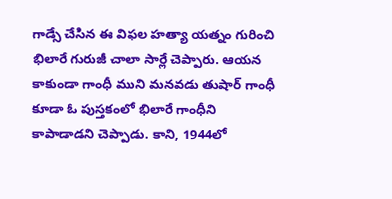గాడ్సే చేసిన ఈ విఫల హత్యా యత్నం గురించి భిలారే గురుజీ చాలా సార్లే చెప్పారు. ఆయన కాకుండా గాంధీ ముని మనవడు తుషార్ గాంధీ కూడా ఓ పుస్తకంలో భిలారే గాంధీని కాపాడాడని చెప్పాడు. కాని, 1944లో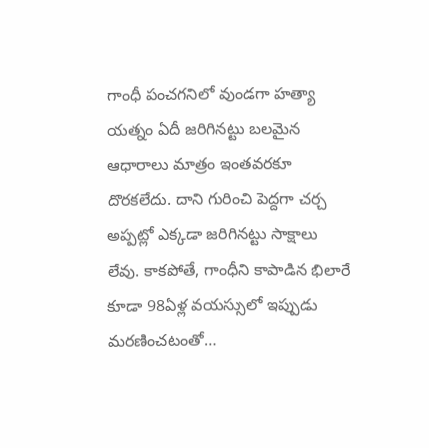గాంధీ పంచగనిలో వుండగా హత్యా యత్నం ఏదీ జరిగినట్టు బలమైన ఆధారాలు మాత్రం ఇంతవరకూ దొరకలేదు. దాని గురించి పెద్దగా చర్చ అప్పట్లో ఎక్కడా జరిగినట్టు సాక్షాలు లేవు. కాకపోతే, గాంధీని కాపాడిన భిలారే కూడా 98ఏళ్ల వయస్సులో ఇప్పుడు మరణించటంతో…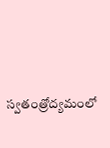స్వతంత్రోద్యమంలో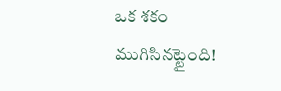ఒక శకం ముగిసినట్టైంది!